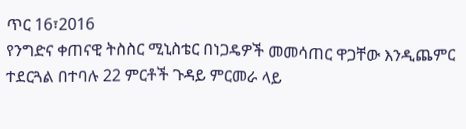ጥር 16፣2016
የንግድና ቀጠናዊ ትስስር ሚኒስቴር በነጋዴዎች መመሳጠር ዋጋቸው እንዲጨምር ተደርጓል በተባሉ 22 ምርቶች ጉዳይ ምርመራ ላይ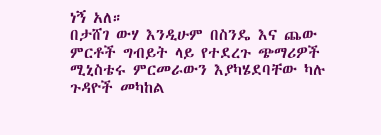ነኝ አለ።
በታሸገ ውሃ እንዲሁም በስንዴ እና ጨው ምርቶች ግብይት ላይ የተደረጉ ጭማሪዎች ሚኒስቴሩ ምርመራውን እያካሄደባቸው ካሉ ጉዳዮች መካከል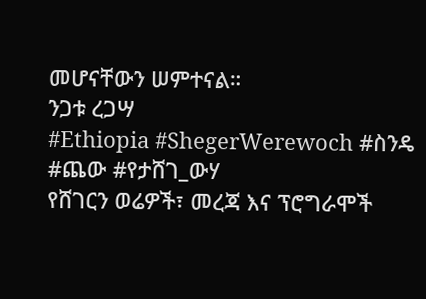መሆናቸውን ሠምተናል።
ንጋቱ ረጋሣ
#Ethiopia #ShegerWerewoch #ስንዴ #ጨው #የታሸገ_ውሃ
የሸገርን ወሬዎች፣ መረጃ እና ፕሮግራሞች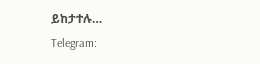ይከታተሉ…
Telegram: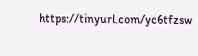https://tinyurl.com/yc6tfzsw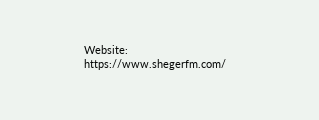Website: https://www.shegerfm.com/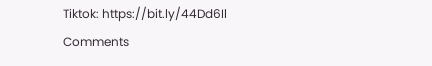Tiktok: https://bit.ly/44Dd6Il
Comments